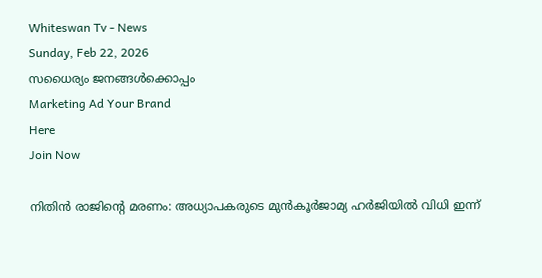Whiteswan Tv - News
Sunday, Feb 22, 2026
സധൈര്യം ജനങ്ങൾക്കൊപ്പം
Marketing Ad Your Brand
Here
Join Now

നിതിൻ രാജിന്റെ മരണം: അധ്യാപകരുടെ മുൻകൂർജാമ്യ ഹർജിയിൽ വിധി ഇന്ന്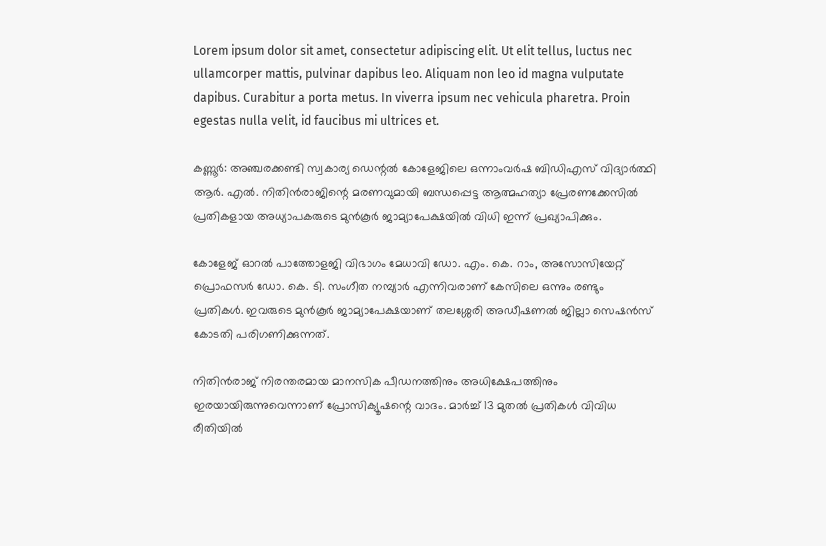Lorem ipsum dolor sit amet, consectetur adipiscing elit. Ut elit tellus, luctus nec ullamcorper mattis, pulvinar dapibus leo. Aliquam non leo id magna vulputate dapibus. Curabitur a porta metus. In viverra ipsum nec vehicula pharetra. Proin egestas nulla velit, id faucibus mi ultrices et.

കണ്ണൂർ: അഞ്ചരക്കണ്ടി സ്വകാര്യ ഡെന്റൽ കോളേജിലെ ഒന്നാംവർഷ ബിഡിഎസ് വിദ്യാർത്ഥി ആർ. എൽ. നിതിൻരാജിന്റെ മരണവുമായി ബന്ധപ്പെട്ട ആത്മഹത്യാ പ്രേരണക്കേസിൽ പ്രതികളായ അധ്യാപകരുടെ മുൻകൂർ ജാമ്യാപേക്ഷയിൽ വിധി ഇന്ന് പ്രഖ്യാപിക്കും.

കോളേജ് ഓറൽ പാത്തോളജി വിഭാഗം മേധാവി ഡോ. എം. കെ. റാം, അസോസിയേറ്റ് പ്രൊഫസർ ഡോ. കെ. ടി. സംഗീത നമ്പ്യാർ എന്നിവരാണ് കേസിലെ ഒന്നും രണ്ടും പ്രതികൾ. ഇവരുടെ മുൻകൂർ ജാമ്യാപേക്ഷയാണ് തലശ്ശേരി അഡീഷണൽ ജില്ലാ സെഷൻസ് കോടതി പരിഗണിക്കുന്നത്.

നിതിൻരാജ് നിരന്തരമായ മാനസിക പീഡനത്തിനും അധിക്ഷേപത്തിനും ഇരയായിരുന്നുവെന്നാണ് പ്രോസിക്യൂഷന്റെ വാദം. മാർച്ച് 13 മുതൽ പ്രതികൾ വിവിധ രീതിയിൽ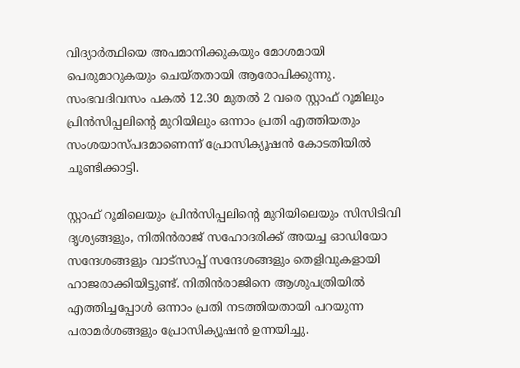വിദ്യാർത്ഥിയെ അപമാനിക്കുകയും മോശമായി പെരുമാറുകയും ചെയ്തതായി ആരോപിക്കുന്നു. സംഭവദിവസം പകൽ 12.30 മുതൽ 2 വരെ സ്റ്റാഫ് റൂമിലും പ്രിൻസിപ്പലിന്റെ മുറിയിലും ഒന്നാം പ്രതി എത്തിയതും സംശയാസ്പദമാണെന്ന് പ്രോസിക്യൂഷൻ കോടതിയിൽ ചൂണ്ടിക്കാട്ടി.

സ്റ്റാഫ് റൂമിലെയും പ്രിൻസിപ്പലിന്റെ മുറിയിലെയും സിസിടിവി ദൃശ്യങ്ങളും, നിതിൻരാജ് സഹോദരിക്ക് അയച്ച ഓഡിയോ സന്ദേശങ്ങളും വാട്‌സാപ്പ് സന്ദേശങ്ങളും തെളിവുകളായി ഹാജരാക്കിയിട്ടുണ്ട്. നിതിൻരാജിനെ ആശുപത്രിയിൽ എത്തിച്ചപ്പോൾ ഒന്നാം പ്രതി നടത്തിയതായി പറയുന്ന പരാമർശങ്ങളും പ്രോസിക്യൂഷൻ ഉന്നയിച്ചു.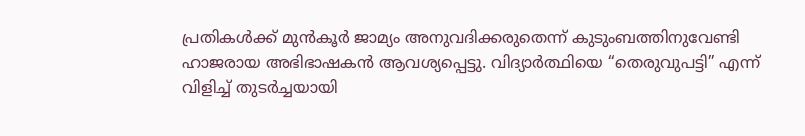പ്രതികൾക്ക് മുൻകൂർ ജാമ്യം അനുവദിക്കരുതെന്ന് കുടുംബത്തിനുവേണ്ടി ഹാജരായ അഭിഭാഷകൻ ആവശ്യപ്പെട്ടു. വിദ്യാർത്ഥിയെ “തെരുവുപട്ടി” എന്ന് വിളിച്ച് തുടർച്ചയായി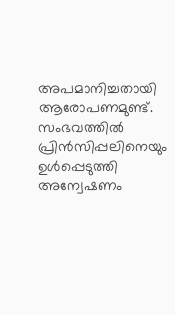അപമാനിച്ചതായി ആരോപണമുണ്ട്. സംഭവത്തിൽ പ്രിൻസിപ്പലിനെയും ഉൾപ്പെടുത്തി അന്വേഷണം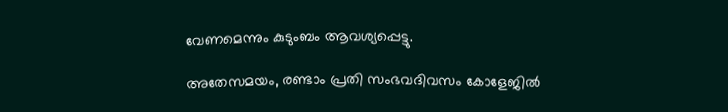വേണമെന്നും കുടുംബം ആവശ്യപ്പെട്ടു.

അതേസമയം, രണ്ടാം പ്രതി സംഭവദിവസം കോളേജിൽ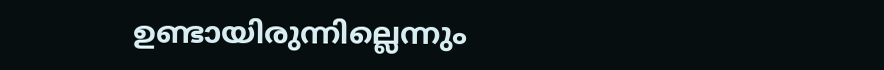ഉണ്ടായിരുന്നില്ലെന്നും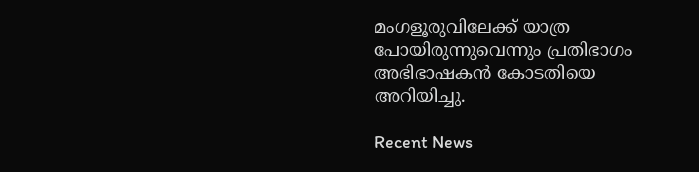മംഗളൂരുവിലേക്ക് യാത്ര പോയിരുന്നുവെന്നും പ്രതിഭാഗം അഭിഭാഷകൻ കോടതിയെ അറിയിച്ചു.

Recent News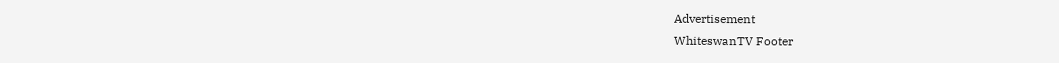Advertisement
WhiteswanTV Footer